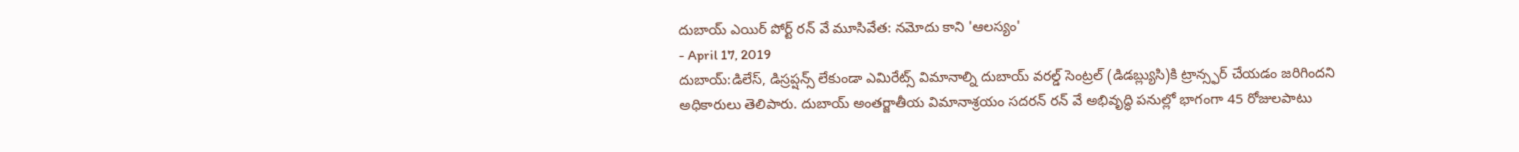దుబాయ్ ఎయిర్ పోర్ట్ రన్ వే మూసివేత: నమోదు కాని 'ఆలస్యం'
- April 17, 2019
దుబాయ్:డిలేస్, డిస్రప్షన్స్ లేకుండా ఎమిరేట్స్ విమానాల్ని దుబాయ్ వరల్డ్ సెంట్రల్ (డిడబ్ల్యుసి)కి ట్రాన్స్ఫర్ చేయడం జరిగిందని అధికారులు తెలిపారు. దుబాయ్ అంతర్జాతీయ విమానాశ్రయం సదరన్ రన్ వే అభివృద్ధి పనుల్లో భాగంగా 45 రోజులపాటు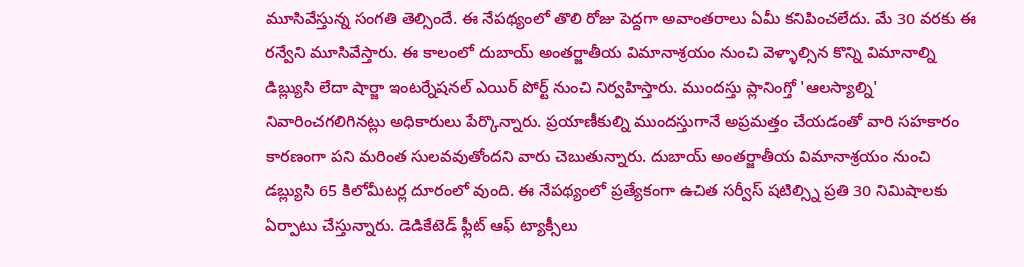మూసివేస్తున్న సంగతి తెల్సిందే. ఈ నేపథ్యంలో తొలి రోజు పెద్దగా అవాంతరాలు ఏమీ కనిపించలేదు. మే 30 వరకు ఈ రన్వేని మూసివేస్తారు. ఈ కాలంలో దుబాయ్ అంతర్జాతీయ విమానాశ్రయం నుంచి వెళ్ళాల్సిన కొన్ని విమానాల్ని డిబ్ల్యుసి లేదా షార్జా ఇంటర్నేషనల్ ఎయిర్ పోర్ట్ నుంచి నిర్వహిస్తారు. ముందస్తు ప్లానింగ్తో 'ఆలస్యాల్ని' నివారించగలిగినట్లు అధికారులు పేర్కొన్నారు. ప్రయాణీకుల్ని ముందస్తుగానే అప్రమత్తం చేయడంతో వారి సహకారం కారణంగా పని మరింత సులవవుతోందని వారు చెబుతున్నారు. దుబాయ్ అంతర్జాతీయ విమానాశ్రయం నుంచి డబ్ల్యుసి 65 కిలోమీటర్ల దూరంలో వుంది. ఈ నేపథ్యంలో ప్రత్యేకంగా ఉచిత సర్వీస్ షటిల్స్ని ప్రతి 30 నిమిషాలకు ఏర్పాటు చేస్తున్నారు. డెడికేటెడ్ ఫ్లీట్ ఆఫ్ ట్యాక్సీలు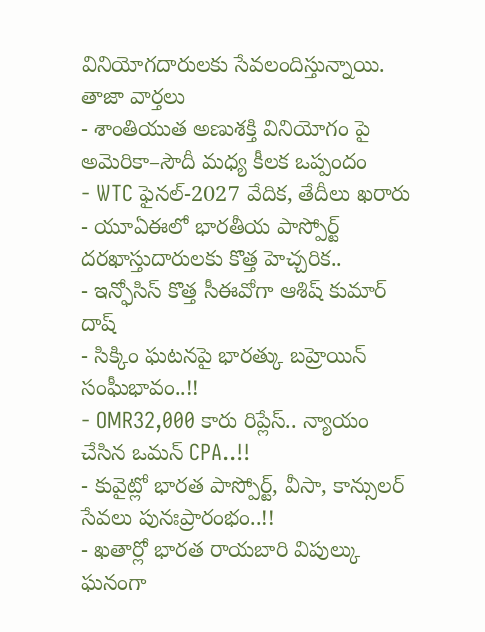వినియోగదారులకు సేవలందిస్తున్నాయి.
తాజా వార్తలు
- శాంతియుత అణుశక్తి వినియోగం పై అమెరికా–సౌదీ మధ్య కీలక ఒప్పందం
- WTC ఫైనల్-2027 వేదిక, తేదీలు ఖరారు
- యూఏఈలో భారతీయ పాస్పోర్ట్ దరఖాస్తుదారులకు కొత్త హెచ్చరిక..
- ఇన్ఫోసిస్ కొత్త సీఈవోగా ఆశిష్ కుమార్ దాష్
- సిక్కిం ఘటనపై భారత్కు బహ్రెయిన్ సంఘీభావం..!!
- OMR32,000 కారు రిప్లేస్.. న్యాయం చేసిన ఒమన్ CPA..!!
- కువైట్లో భారత పాస్పోర్ట్, వీసా, కాన్సులర్ సేవలు పునఃప్రారంభం..!!
- ఖతార్లో భారత రాయబారి విపుల్కు ఘనంగా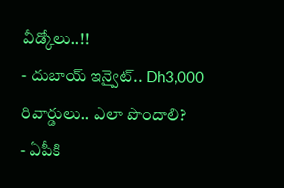వీడ్కోలు..!!
- దుబాయ్ ఇన్వైట్.. Dh3,000 రివార్డులు.. ఎలా పొందాలి?
- ఏపీకి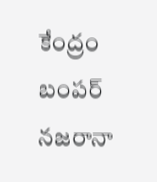కేంద్రం బంపర్ నజరానా